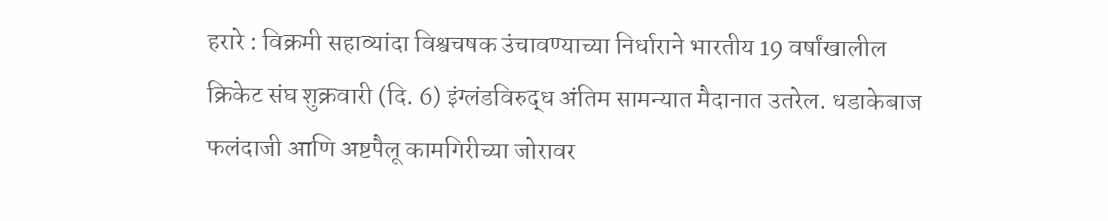हरारे : विक्रमी सहाव्यांदा विश्वचषक उंचावण्याच्या निर्धाराने भारतीय 19 वर्षांखालील क्रिकेट संघ शुक्रवारी (दि. 6) इंग्लंडविरुद्ध अंतिम सामन्यात मैदानात उतरेल. धडाकेबाज फलंदाजी आणि अष्टपैलू कामगिरीच्या जोरावर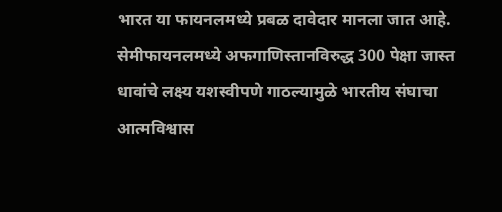भारत या फायनलमध्ये प्रबळ दावेदार मानला जात आहे. सेमीफायनलमध्ये अफगाणिस्तानविरुद्ध 300 पेक्षा जास्त धावांचे लक्ष्य यशस्वीपणे गाठल्यामुळे भारतीय संघाचा आत्मविश्वास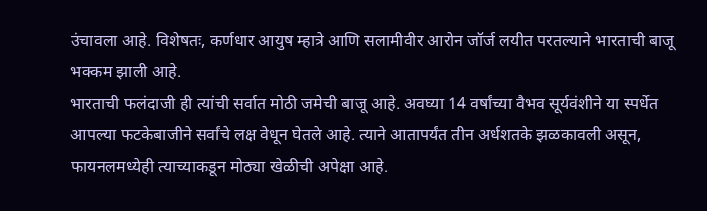उंचावला आहे. विशेषतः, कर्णधार आयुष म्हात्रे आणि सलामीवीर आरोन जॉर्ज लयीत परतल्याने भारताची बाजू भक्कम झाली आहे.
भारताची फलंदाजी ही त्यांची सर्वात मोठी जमेची बाजू आहे. अवघ्या 14 वर्षांच्या वैभव सूर्यवंशीने या स्पर्धेत आपल्या फटकेबाजीने सर्वांचे लक्ष वेधून घेतले आहे. त्याने आतापर्यंत तीन अर्धशतके झळकावली असून, फायनलमध्येही त्याच्याकडून मोठ्या खेळीची अपेक्षा आहे.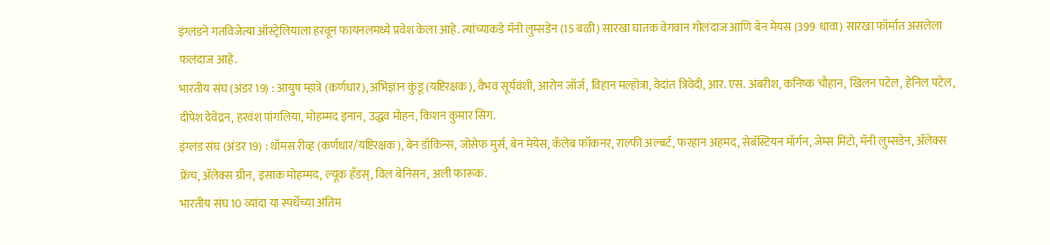इंग्लंडने गतविजेत्या ऑस्ट्रेलियाला हरवून फायनलमध्ये प्रवेश केला आहे. त्यांच्याकडे मॅनी लुम्सडेन (15 बळी) सारखा घातक वेगवान गोलंदाज आणि बेन मेयस (399 धावा) सारखा फॉर्मात असलेला फलंदाज आहे.
भारतीय संघ (अंडर 19) : आयुष म्हात्रे (कर्णधार), अभिज्ञान कुंडू (यष्टिरक्षक), वैभव सूर्यवंशी, आरोन जॉर्ज, विहान मल्होत्रा, वेदांत त्रिवेदी, आर. एस. अंबरीश, कनिष्क चौहान, खिलन पटेल, हेनिल पटेल, दीपेश देवेंद्रन, हरवंश पांगलिया, मोहम्मद इनान, उद्धव मोहन, किशन कुमार सिंग.
इंग्लंड संघ (अंडर 19) : थॉमस रीव्ह (कर्णधार/यष्टिरक्षक), बेन डॉकिन्स, जोसेफ मुर्स, बेन मेयेस, कॅलेब फॉकनर, राल्फी अल्बर्ट, फरहान अहमद, सेबॅस्टियन मॉर्गन, जेम्स मिंटो, मॅनी लुम्सडेन, ॲलेक्स फ्रेंच, ॲलेक्स ग्रीन, इसाक मोहम्मद, ल्यूक हँडस्, विल बेनिसन, अली फारूक.
भारतीय संघ 10 व्यांदा या स्पर्धेच्या अंतिम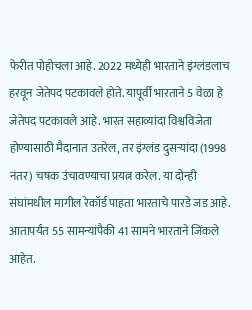फेरीत पोहोचला आहे. 2022 मध्येही भारताने इंग्लंडलाच हरवून जेतेपद पटकावले होते. यापूर्वी भारताने 5 वेळा हे जेतेपद पटकावले आहे. भारत सहाव्यांदा विश्वविजेता होण्यासाठी मैदानात उतरेल, तर इंग्लंड दुसऱ्यांदा (1998 नंतर) चषक उंचावण्याचा प्रयत्न करेल. या दोन्ही संघांमधील मागील रेकॉर्ड पाहता भारताचे पारडे जड आहे. आतापर्यंत 55 सामन्यांपैकी 41 सामने भारताने जिंकले आहेत.